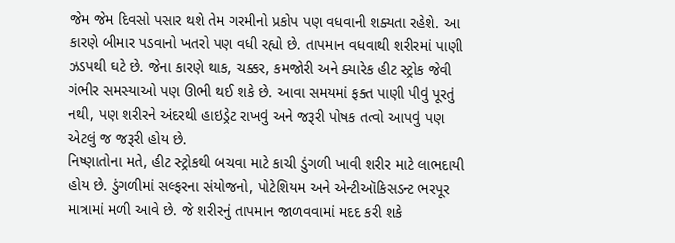જેમ જેમ દિવસો પસાર થશે તેમ ગરમીનો પ્રકોપ પણ વધવાની શક્યતા રહેશે. આ કારણે બીમાર પડવાનો ખતરો પણ વધી રહ્યો છે. તાપમાન વધવાથી શરીરમાં પાણી ઝડપથી ઘટે છે. જેના કારણે થાક, ચક્કર, કમજોરી અને ક્યારેક હીટ સ્ટ્રોક જેવી ગંભીર સમસ્યાઓ પણ ઊભી થઈ શકે છે. આવા સમયમાં ફક્ત પાણી પીવું પૂરતું નથી, પણ શરીરને અંદરથી હાઇડ્રેટ રાખવું અને જરૂરી પોષક તત્વો આપવું પણ એટલું જ જરૂરી હોય છે.
નિષ્ણાતોના મતે, હીટ સ્ટ્રોકથી બચવા માટે કાચી ડુંગળી ખાવી શરીર માટે લાભદાયી હોય છે. ડુંગળીમાં સલ્ફરના સંયોજનો, પોટેશિયમ અને એન્ટીઑકિસડન્ટ ભરપૂર માત્રામાં મળી આવે છે. જે શરીરનું તાપમાન જાળવવામાં મદદ કરી શકે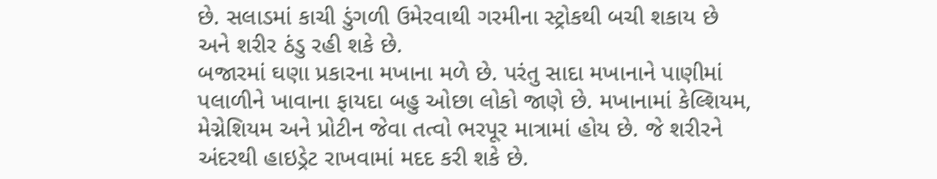છે. સલાડમાં કાચી ડુંગળી ઉમેરવાથી ગરમીના સ્ટ્રોકથી બચી શકાય છે અને શરીર ઠંડુ રહી શકે છે.
બજારમાં ઘણા પ્રકારના મખાના મળે છે. પરંતુ સાદા મખાનાને પાણીમાં પલાળીને ખાવાના ફાયદા બહુ ઓછા લોકો જાણે છે. મખાનામાં કેલ્શિયમ, મેગ્નેશિયમ અને પ્રોટીન જેવા તત્વો ભરપૂર માત્રામાં હોય છે. જે શરીરને અંદરથી હાઇડ્રેટ રાખવામાં મદદ કરી શકે છે.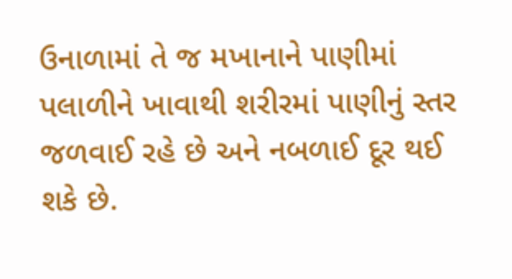ઉનાળામાં તે જ મખાનાને પાણીમાં પલાળીને ખાવાથી શરીરમાં પાણીનું સ્તર જળવાઈ રહે છે અને નબળાઈ દૂર થઈ શકે છે.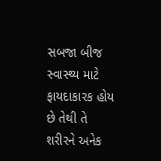સબજા બીજ સ્વાસ્થ્ય માટે ફાયદાકારક હોય છે તેથી તે શરીરને અનેક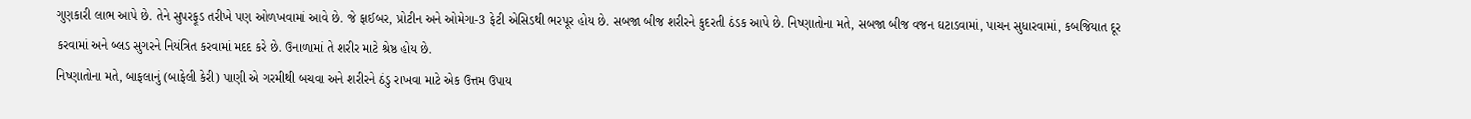ગુણકારી લાભ આપે છે. તેને સુપરફૂડ તરીખે પણ ઓળખવામાં આવે છે. જે ફાઈબર, પ્રોટીન અને ઓમેગા-3 ફેટી એસિડથી ભરપૂર હોય છે. સબજા બીજ શરીરને કુદરતી ઠંડક આપે છે. નિષ્ણાતોના મતે, સબજા બીજ વજન ઘટાડવામાં, પાચન સુધારવામાં, કબજિયાત દૂર કરવામાં અને બ્લડ સુગરને નિયંત્રિત કરવામાં મદદ કરે છે. ઉનાળામાં તે શરીર માટે શ્રેષ્ઠ હોય છે.
નિષ્ણાતોના મતે, બાફલાનું (બાફેલી કેરી) પાણી એ ગરમીથી બચવા અને શરીરને ઠંડુ રાખવા માટે એક ઉત્તમ ઉપાય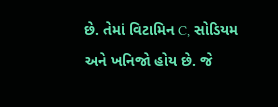છે. તેમાં વિટામિન C, સોડિયમ અને ખનિજો હોય છે. જે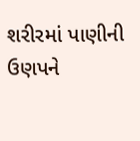શરીરમાં પાણીની ઉણપને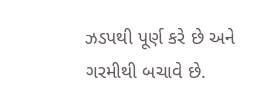ઝડપથી પૂર્ણ કરે છે અને ગરમીથી બચાવે છે.